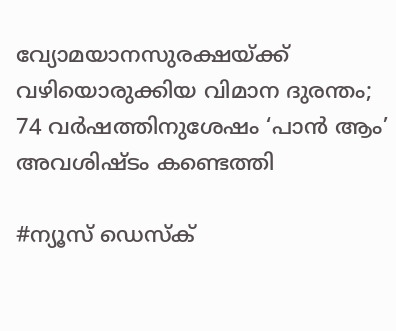വ്യോമയാനസുരക്ഷയ്ക്ക് വഴിയൊരുക്കിയ വിമാന ദുരന്തം; 74 വർഷത്തിനുശേഷം ‘പാൻ ആം’ അവശിഷ്ടം കണ്ടെത്തി

#ന്യൂസ് ഡെസ്ക്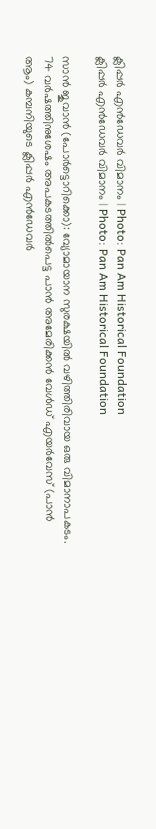ക്ലിപ്പർ എൻഡേവർ വിമാനം | Photo: Pan Am Historical Foundation
ക്ലിപ്പർ എൻഡേവർ വിമാനം | Photo: Pan Am Historical Foundation

സാൻ ജുവാൻ (പോർട്ടൊറിക്കൊ): വ്യോമായാന സുരക്ഷയിൽ വഴിത്തിരിവായ ഒരു വിമാനാപകടം. 74 വർഷത്തിനുശേഷം അപകടത്തിൽപെട്ട പാൻ അമേരിക്കൻ വേൾഡ് എയർവേസ് (പാൻ ആം) കമ്പനിയുടെ ക്ലിപ്പർ എൻഡേവർ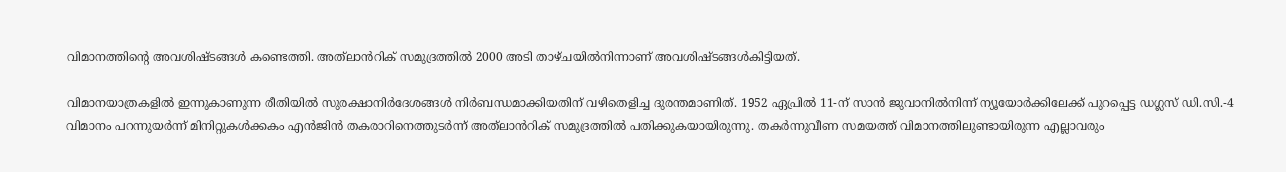വിമാനത്തിന്റെ അവശിഷ്ടങ്ങൾ കണ്ടെത്തി. അത്‌ലാൻറിക് സമുദ്രത്തിൽ 2000 അടി താഴ്ചയിൽനിന്നാണ് അവശിഷ്ടങ്ങൾകിട്ടിയത്.

വിമാനയാത്രകളിൽ ഇന്നുകാണുന്ന രീതിയിൽ സുരക്ഷാനിർദേശങ്ങൾ നിർബന്ധമാക്കിയതിന് വഴിതെളിച്ച ദുരന്തമാണിത്. 1952 ഏപ്രിൽ 11-ന് സാൻ ജുവാനിൽനിന്ന് ന്യൂയോർക്കിലേക്ക് പുറപ്പെട്ട ഡഗ്ലസ് ഡി.സി.-4 വിമാനം പറന്നുയർന്ന് മിനിറ്റുകൾക്കകം എൻജിൻ തകരാറിനെത്തുടർന്ന് അത്‌ലാൻറിക് സമുദ്രത്തിൽ പതിക്കുകയായിരുന്നു. തകർന്നുവീണ സമയത്ത് വിമാനത്തിലുണ്ടായിരുന്ന എല്ലാവരും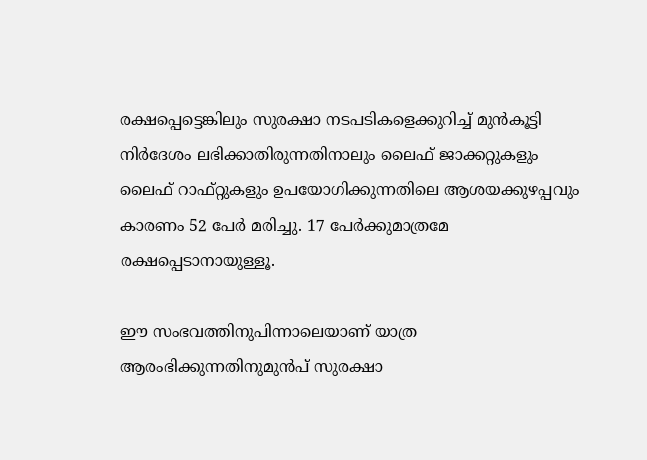രക്ഷപ്പെട്ടെങ്കിലും സുരക്ഷാ നടപടികളെക്കുറിച്ച് മുൻകൂട്ടി നിർദേശം ലഭിക്കാതിരുന്നതിനാലും ലൈഫ് ജാക്കറ്റുകളും ലൈഫ് റാഫ്റ്റുകളും ഉപയോഗിക്കുന്നതിലെ ആശയക്കുഴപ്പവും കാരണം 52 പേർ മരിച്ചു. 17 പേർക്കുമാത്രമേ രക്ഷപ്പെടാനായുള്ളൂ.

ഈ സംഭവത്തിനുപിന്നാലെയാണ് യാത്ര ആരംഭിക്കുന്നതിനുമുൻപ് സുരക്ഷാ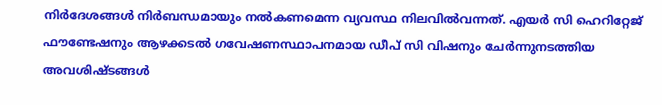നിർദേശങ്ങൾ നിർബന്ധമായും നൽകണമെന്ന വ്യവസ്ഥ നിലവിൽവന്നത്. എയർ സി ഹെറിറ്റേജ് ഫൗണ്ടേഷനും ആഴക്കടൽ ഗവേഷണസ്ഥാപനമായ ഡീപ് സി വിഷനും ചേർന്നുനടത്തിയ അവശിഷ്ടങ്ങൾ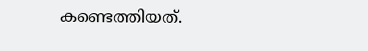കണ്ടെത്തിയത്.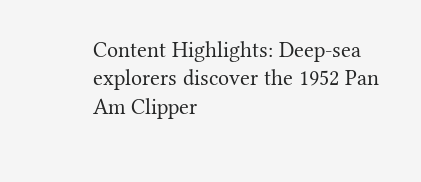Content Highlights: Deep-sea explorers discover the 1952 Pan Am Clipper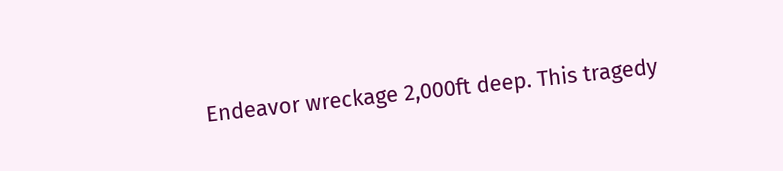Endeavor wreckage 2,000ft deep. This tragedy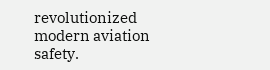revolutionized modern aviation safety.